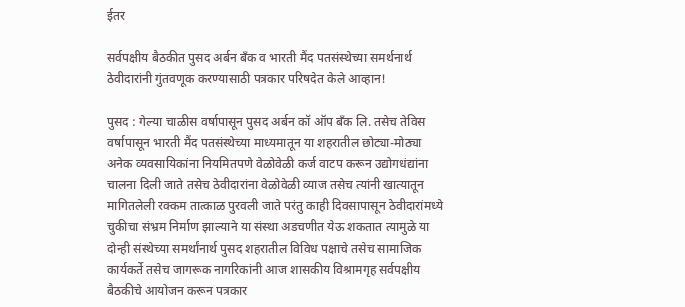ईतर

सर्वपक्षीय बैठकीत पुसद अर्बन बँक व भारती मैंद पतसंस्थेच्या समर्थनार्थ ठेवीदारांनी गुंतवणूक करण्यासाठी पत्रकार परिषदेत केले आव्हान!

पुसद : गेल्या चाळीस वर्षापासून पुसद अर्बन कॉ ऑप बँक लि. तसेच तेविस वर्षापासून भारती मैंद पतसंस्थेच्या माध्यमातून या शहरातील छोट्या-मोठ्या अनेक व्यवसायिकांना नियमितपणे वेळोवेळी कर्ज वाटप करून उद्योगधंद्यांना चालना दिली जाते तसेच ठेवीदारांना वेळोवेळी व्याज तसेच त्यांनी खात्यातून मागितलेली रक्कम तात्काळ पुरवली जाते परंतु काही दिवसापासून ठेवीदारांमध्ये चुकीचा संभ्रम निर्माण झाल्याने या संस्था अडचणीत येऊ शकतात त्यामुळे या दोन्ही संस्थेच्या समर्थांनार्थ पुसद शहरातील विविध पक्षाचे तसेच सामाजिक कार्यकर्ते तसेच जागरूक नागरिकांनी आज शासकीय विश्रामगृह सर्वपक्षीय बैठकीचे आयोजन करून पत्रकार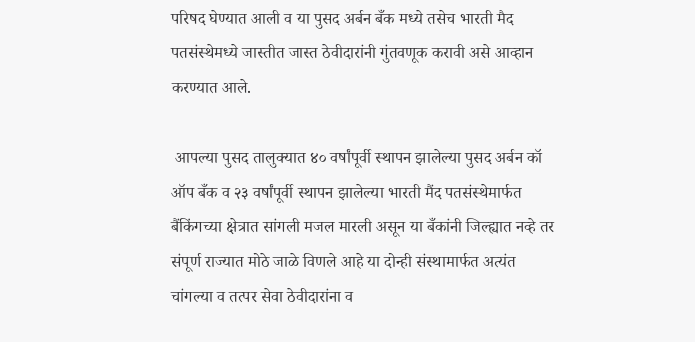परिषद घेण्यात आली व या पुसद अर्बन बँक मध्ये तसेच भारती मैद पतसंस्थेमध्ये जास्तीत जास्त ठेवीदारांनी गुंतवणूक करावी असे आव्हान करण्यात आले.

 आपल्या पुसद तालुक्यात ४० वर्षांपूर्वी स्थापन झालेल्या पुसद अर्बन कॉ ऑप बँक व २३ वर्षांपूर्वी स्थापन झालेल्या भारती मैंद पतसंस्थेमार्फत बैंकिंगच्या क्षेत्रात सांगली मजल मारली असून या बँकांनी जिल्ह्यात नव्हे तर संपूर्ण राज्यात मोठे जाळे विणले आहे या दोन्ही संस्थामार्फत अत्यंत चांगल्या व तत्पर सेवा ठेवीदारांना व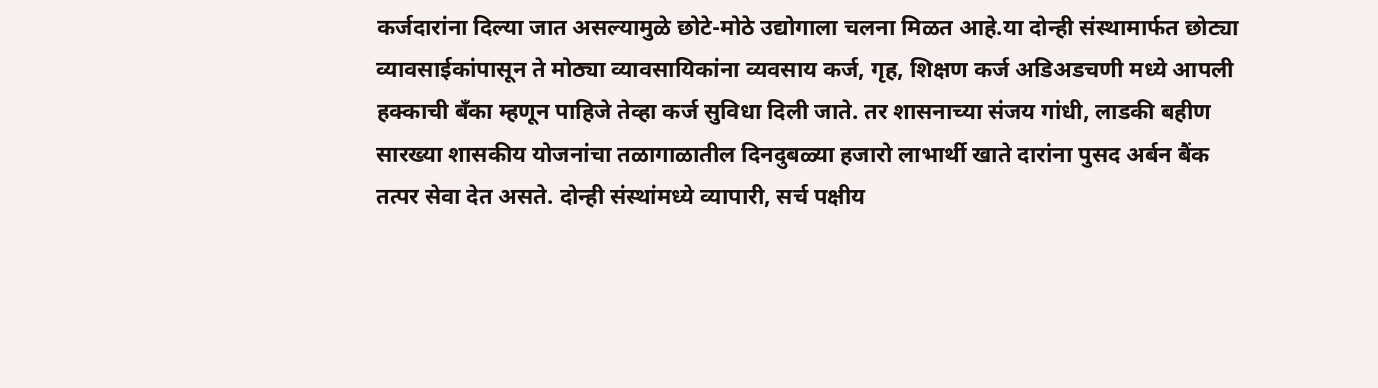कर्जदारांना दिल्या जात असल्यामुळे छोटे-मोठे उद्योगाला चलना मिळत आहे.या दोन्ही संस्थामार्फत छोट्या व्यावसाईकांपासून ते मोठ्या व्यावसायिकांना व्यवसाय कर्ज, गृह, शिक्षण कर्ज अडिअडचणी मध्ये आपली हक्काची बँका म्हणून पाहिजे तेव्हा कर्ज सुविधा दिली जाते. तर शासनाच्या संजय गांधी, लाडकी बहीण सारख्या शासकीय योजनांचा तळागाळातील दिनदुबळ्या हजारो लाभार्थी खाते दारांना पुसद अर्बन बैंक तत्पर सेवा देत असते. दोन्ही संस्थांमध्ये व्यापारी, सर्च पक्षीय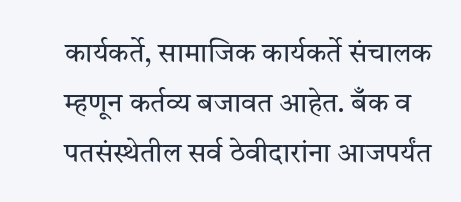कार्यकर्ते, सामाजिक कार्यकर्ते संचालक म्हणून कर्तव्य बजावत आहेत. बँक व पतसंस्थेतील सर्व ठेवीदारांना आजपर्यंत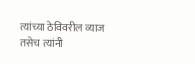त्यांच्या ठेविवरील व्याज तसेच त्यांनी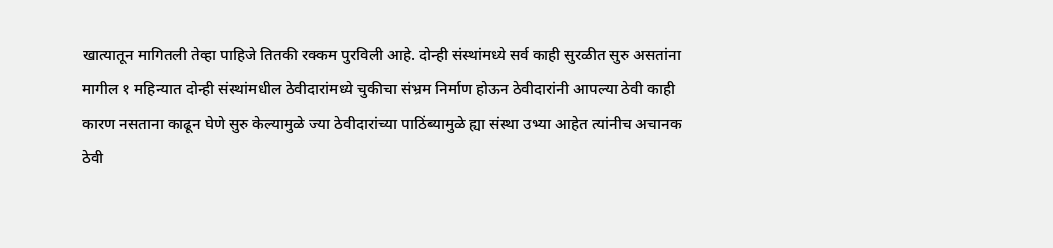खात्यातून मागितली तेव्हा पाहिजे तितकी रक्कम पुरविली आहे. दोन्ही संस्थांमध्ये सर्व काही सुरळीत सुरु असतांना मागील १ महिन्यात दोन्ही संस्थांमधील ठेवीदारांमध्ये चुकीचा संभ्रम निर्माण होऊन ठेवीदारांनी आपल्या ठेवी काही कारण नसताना काढून घेणे सुरु केल्यामुळे ज्या ठेवीदारांच्या पाठिंब्यामुळे ह्या संस्था उभ्या आहेत त्यांनीच अचानक ठेवी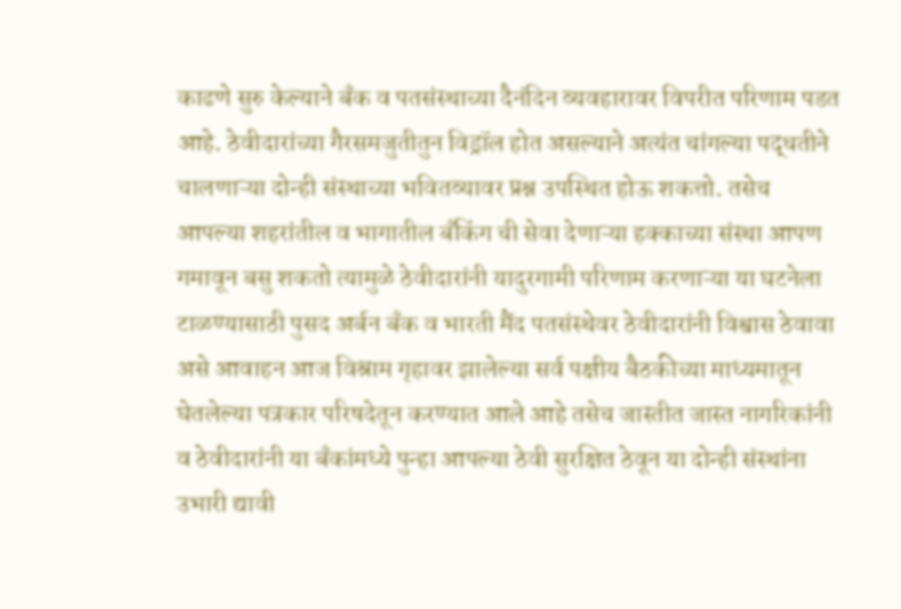काढणे सुरु केल्याने बँक व पतसंस्थाच्या दैनंदिन व्यवहारावर विपरीत परिणाम पडत आहे. ठेवीदारांच्या गैरसमजुतीतुन विड्रॉल होत असल्याने अत्यंत चांगल्या पद्धतीने चालणाऱ्या दोन्ही संस्थाच्या भवितव्यावर प्रश्न उपस्थित होऊ शकत्तो. तसेच आपल्या शहरांतील व भागातील बँकिंग ची सेवा देणाऱ्या हक्काच्या संस्था आपण गमावून बसु शकतो त्यामुळे ठेवीदारांनी यादुरगामी परिणाम करणाऱ्या या घटनेला टाळण्यासाठी पुसद अर्बन बँक व भारती मैंद पतसंस्थेवर ठेवीदारांनी विश्वास ठेवावा असे आवाहन आज विश्राम गृहावर झालेल्या सर्व पक्षीय बैठकीच्या माध्यमातून घेतलेल्या पत्रकार परिषदेतून करण्यात आले आहे तसेच जास्तीत जास्त नागरिकांनी व ठेवीदारांनी या बँकांमध्ये पुन्हा आपल्या ठेवी सुरक्षित ठेवून या दोन्ही संस्थांना उभारी द्यावी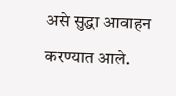असे सुद्धा आवाहन करण्यात आले.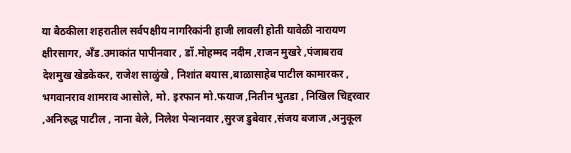या बैठकीला शहरातील सर्वपक्षीय नागरिकांनी हाजी लावली होती यावेळी नारायण क्षीरसागर, अँड.उमाकांत पापीनवार , डॉ.मोहम्मद नदीम ,राजन मुखरे ,पंजाबराव देशमुख खेडकेकर, राजेश साळुंखे , निशांत बयास ,बाळासाहेब पाटील कामारकर , भगवानराव शामराव आसोले, मो. इरफान मो.फयाज ,नितीन भुतडा , निखिल चिद्दरवार ,अनिरुद्ध पाटील , नाना बेले, निलेश पेन्शनवार ,सुरज डुबेवार ,संजय बजाज ,अनुकूल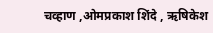चव्हाण ,ओमप्रकाश शिंदे , ऋषिकेश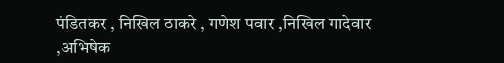पंडितकर , निखिल ठाकरे , गणेश पवार ,निखिल गादेवार ,अभिषेक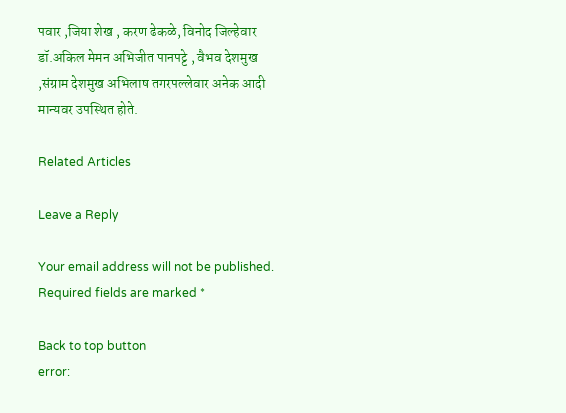पवार ,जिया शेख , करण ढेकळे, विनोद जिल्हेवार डॉ.अकिल मेमन अभिजीत पानपट्टे , वैभव देशमुख ,संग्राम देशमुख अभिलाष तगरपल्लेवार अनेक आदी मान्यवर उपस्थित होते.

Related Articles

Leave a Reply

Your email address will not be published. Required fields are marked *

Back to top button
error: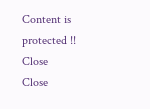Content is protected !!
Close
Close